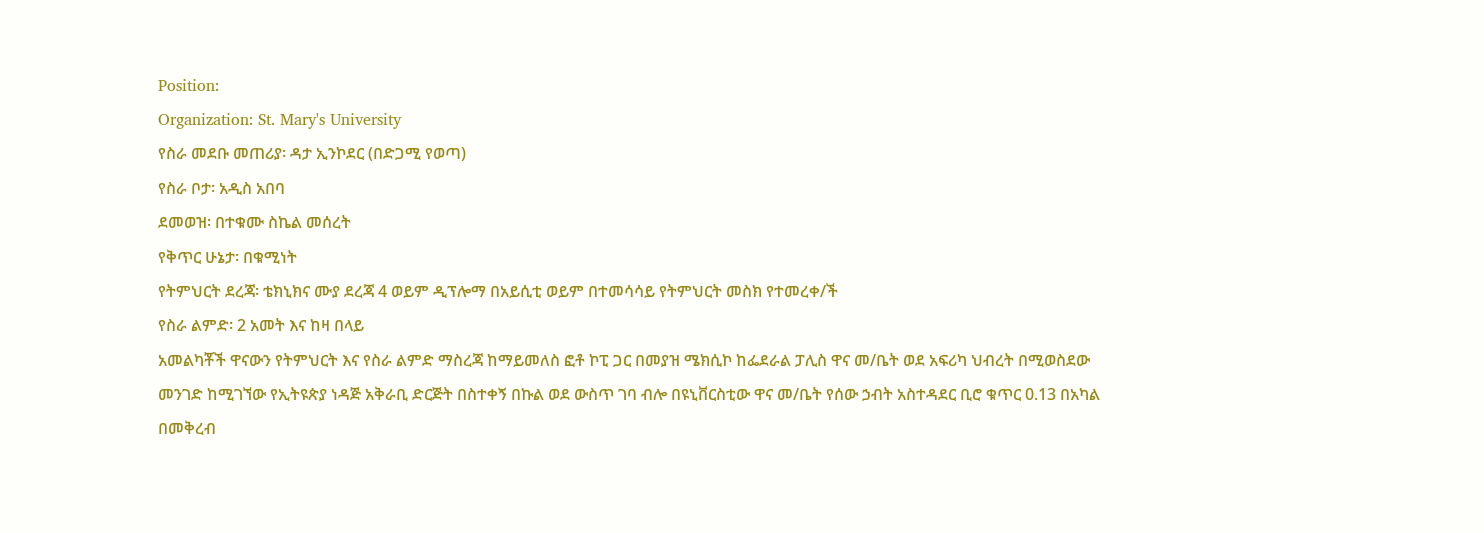Position:
Organization: St. Mary's University
የስራ መደቡ መጠሪያ፡ ዳታ ኢንኮደር (በድጋሚ የወጣ)
የስራ ቦታ፡ አዲስ አበባ
ደመወዝ፡ በተቁሙ ስኬል መሰረት
የቅጥር ሁኔታ፡ በቁሚነት
የትምህርት ደረጃ፡ ቴክኒክና ሙያ ደረጃ 4 ወይም ዲፕሎማ በአይሲቲ ወይም በተመሳሳይ የትምህርት መስክ የተመረቀ/ች
የስራ ልምድ፡ 2 አመት እና ከዛ በላይ
አመልካቾች ዋናውን የትምህርት እና የስራ ልምድ ማስረጃ ከማይመለስ ፎቶ ኮፒ ጋር በመያዝ ሜክሲኮ ከፌደራል ፓሊስ ዋና መ/ቤት ወደ አፍሪካ ህብረት በሚወስደው መንገድ ከሚገኘው የኢትዩጵያ ነዳጅ አቅራቢ ድርጅት በስተቀኝ በኩል ወደ ውስጥ ገባ ብሎ በዩኒቨርስቲው ዋና መ/ቤት የሰው ኃብት አስተዳደር ቢሮ ቁጥር 0.13 በአካል በመቅረብ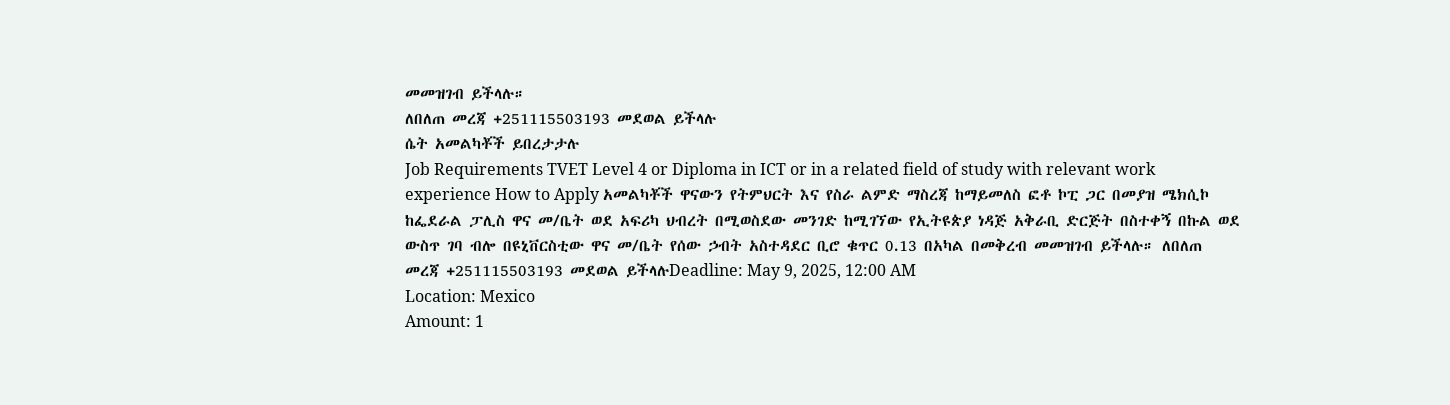መመዝገብ ይችላሉ።
ለበለጠ መረጃ +251115503193 መደወል ይችላሉ
ሴት አመልካቾች ይበረታታሉ
Job Requirements TVET Level 4 or Diploma in ICT or in a related field of study with relevant work experience How to Apply አመልካቾች ዋናውን የትምህርት እና የስራ ልምድ ማስረጃ ከማይመለስ ፎቶ ኮፒ ጋር በመያዝ ሜክሲኮ ከፌደራል ፓሊስ ዋና መ/ቤት ወደ አፍሪካ ህብረት በሚወስደው መንገድ ከሚገኘው የኢትዩጵያ ነዳጅ አቅራቢ ድርጅት በስተቀኝ በኩል ወደ ውስጥ ገባ ብሎ በዩኒቨርስቲው ዋና መ/ቤት የሰው ኃብት አስተዳደር ቢሮ ቁጥር 0.13 በአካል በመቅረብ መመዝገብ ይችላሉ። ለበለጠ መረጃ +251115503193 መደወል ይችላሉDeadline: May 9, 2025, 12:00 AM
Location: Mexico
Amount: 1